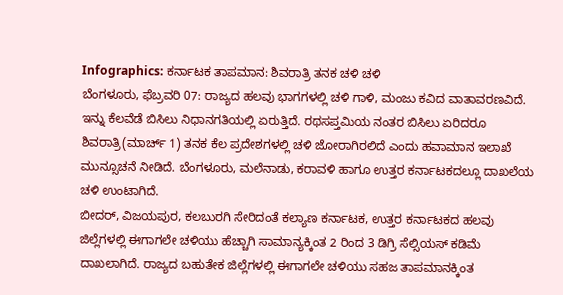Infographics: ಕರ್ನಾಟಕ ತಾಪಮಾನ: ಶಿವರಾತ್ರಿ ತನಕ ಚಳಿ ಚಳಿ
ಬೆಂಗಳೂರು, ಫೆಬ್ರವರಿ 07: ರಾಜ್ಯದ ಹಲವು ಭಾಗಗಳಲ್ಲಿ ಚಳಿ ಗಾಳಿ, ಮಂಜು ಕವಿದ ವಾತಾವರಣವಿದೆ. ಇನ್ನು ಕೆಲವೆಡೆ ಬಿಸಿಲು ನಿಧಾನಗತಿಯಲ್ಲಿ ಏರುತ್ತಿದೆ. ರಥಸಪ್ತಮಿಯ ನಂತರ ಬಿಸಿಲು ಏರಿದರೂ ಶಿವರಾತ್ರಿ(ಮಾರ್ಚ್ 1) ತನಕ ಕೆಲ ಪ್ರದೇಶಗಳಲ್ಲಿ ಚಳಿ ಜೋರಾಗಿರಲಿದೆ ಎಂದು ಹವಾಮಾನ ಇಲಾಖೆ ಮುನ್ಸೂಚನೆ ನೀಡಿದೆ. ಬೆಂಗಳೂರು, ಮಲೆನಾಡು, ಕರಾವಳಿ ಹಾಗೂ ಉತ್ತರ ಕರ್ನಾಟಕದಲ್ಲೂ ದಾಖಲೆಯ ಚಳಿ ಉಂಟಾಗಿದೆ.
ಬೀದರ್, ವಿಜಯಪುರ, ಕಲಬುರಗಿ ಸೇರಿದಂತೆ ಕಲ್ಯಾಣ ಕರ್ನಾಟಕ, ಉತ್ತರ ಕರ್ನಾಟಕದ ಹಲವು ಜಿಲ್ಲೆಗಳಲ್ಲಿ ಈಗಾಗಲೇ ಚಳಿಯು ಹೆಚ್ಚಾಗಿ ಸಾಮಾನ್ಯಕ್ಕಿಂತ 2 ರಿಂದ 3 ಡಿಗ್ರಿ ಸೆಲ್ಸಿಯಸ್ ಕಡಿಮೆ ದಾಖಲಾಗಿದೆ. ರಾಜ್ಯದ ಬಹುತೇಕ ಜಿಲ್ಲೆಗಳಲ್ಲಿ ಈಗಾಗಲೇ ಚಳಿಯು ಸಹಜ ತಾಪಮಾನಕ್ಕಿಂತ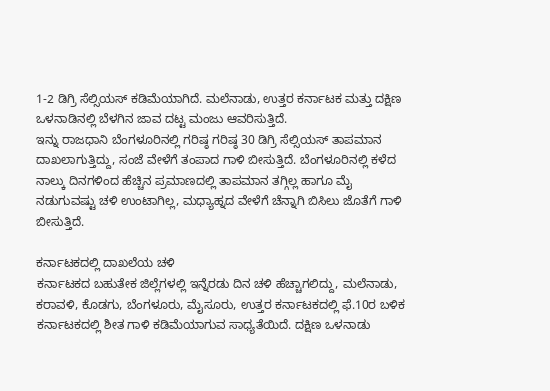1-2 ಡಿಗ್ರಿ ಸೆಲ್ಸಿಯಸ್ ಕಡಿಮೆಯಾಗಿದೆ. ಮಲೆನಾಡು, ಉತ್ತರ ಕರ್ನಾಟಕ ಮತ್ತು ದಕ್ಷಿಣ ಒಳನಾಡಿನಲ್ಲಿ ಬೆಳಗಿನ ಜಾವ ದಟ್ಟ ಮಂಜು ಆವರಿಸುತ್ತಿದೆ.
ಇನ್ನು ರಾಜಧಾನಿ ಬೆಂಗಳೂರಿನಲ್ಲಿ ಗರಿಷ್ಠ ಗರಿಷ್ಠ 30 ಡಿಗ್ರಿ ಸೆಲ್ಸಿಯಸ್ ತಾಪಮಾನ ದಾಖಲಾಗುತ್ತಿದ್ದು, ಸಂಜೆ ವೇಳೆಗೆ ತಂಪಾದ ಗಾಳಿ ಬೀಸುತ್ತಿದೆ. ಬೆಂಗಳೂರಿನಲ್ಲಿ ಕಳೆದ ನಾಲ್ಕು ದಿನಗಳಿಂದ ಹೆಚ್ಚಿನ ಪ್ರಮಾಣದಲ್ಲಿ ತಾಪಮಾನ ತಗ್ಗಿಲ್ಲ ಹಾಗೂ ಮೈ ನಡುಗುವಷ್ಟು ಚಳಿ ಉಂಟಾಗಿಲ್ಲ, ಮಧ್ಯಾಹ್ನದ ವೇಳೆಗೆ ಚೆನ್ನಾಗಿ ಬಿಸಿಲು ಜೊತೆಗೆ ಗಾಳಿ ಬೀಸುತ್ತಿದೆ.

ಕರ್ನಾಟಕದಲ್ಲಿ ದಾಖಲೆಯ ಚಳಿ
ಕರ್ನಾಟಕದ ಬಹುತೇಕ ಜಿಲ್ಲೆಗಳಲ್ಲಿ ಇನ್ನೆರಡು ದಿನ ಚಳಿ ಹೆಚ್ಚಾಗಲಿದ್ದು, ಮಲೆನಾಡು, ಕರಾವಳಿ, ಕೊಡಗು, ಬೆಂಗಳೂರು, ಮೈಸೂರು, ಉತ್ತರ ಕರ್ನಾಟಕದಲ್ಲಿ ಫೆ.10ರ ಬಳಿಕ ಕರ್ನಾಟಕದಲ್ಲಿ ಶೀತ ಗಾಳಿ ಕಡಿಮೆಯಾಗುವ ಸಾಧ್ಯತೆಯಿದೆ. ದಕ್ಷಿಣ ಒಳನಾಡು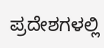ಪ್ರದೇಶಗಳಲ್ಲಿ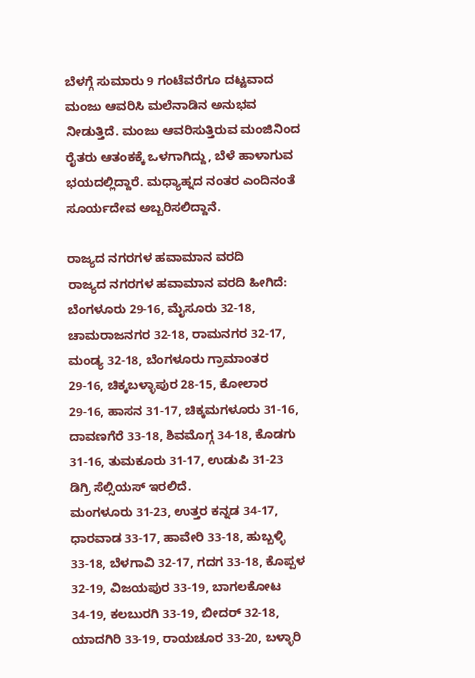ಬೆಳಗ್ಗೆ ಸುಮಾರು 9 ಗಂಟೆವರೆಗೂ ದಟ್ಟವಾದ ಮಂಜು ಆವರಿಸಿ ಮಲೆನಾಡಿನ ಅನುಭವ ನೀಡುತ್ತಿದೆ. ಮಂಜು ಆವರಿಸುತ್ತಿರುವ ಮಂಜಿನಿಂದ ರೈತರು ಆತಂಕಕ್ಕೆ ಒಳಗಾಗಿದ್ದು, ಬೆಳೆ ಹಾಳಾಗುವ ಭಯದಲ್ಲಿದ್ದಾರೆ. ಮಧ್ಯಾಹ್ನದ ನಂತರ ಎಂದಿನಂತೆ ಸೂರ್ಯದೇವ ಅಬ್ಬರಿಸಲಿದ್ದಾನೆ.

ರಾಜ್ಯದ ನಗರಗಳ ಹವಾಮಾನ ವರದಿ
ರಾಜ್ಯದ ನಗರಗಳ ಹವಾಮಾನ ವರದಿ ಹೀಗಿದೆ: ಬೆಂಗಳೂರು 29-16, ಮೈಸೂರು 32-18, ಚಾಮರಾಜನಗರ 32-18, ರಾಮನಗರ 32-17, ಮಂಡ್ಯ 32-18, ಬೆಂಗಳೂರು ಗ್ರಾಮಾಂತರ 29-16, ಚಿಕ್ಕಬಳ್ಳಾಪುರ 28-15, ಕೋಲಾರ 29-16, ಹಾಸನ 31-17, ಚಿಕ್ಕಮಗಳೂರು 31-16, ದಾವಣಗೆರೆ 33-18, ಶಿವಮೊಗ್ಗ 34-18, ಕೊಡಗು 31-16, ತುಮಕೂರು 31-17, ಉಡುಪಿ 31-23 ಡಿಗ್ರಿ ಸೆಲ್ಸಿಯಸ್ ಇರಲಿದೆ.
ಮಂಗಳೂರು 31-23, ಉತ್ತರ ಕನ್ನಡ 34-17, ಧಾರವಾಡ 33-17, ಹಾವೇರಿ 33-18, ಹುಬ್ಬಳ್ಳಿ 33-18, ಬೆಳಗಾವಿ 32-17, ಗದಗ 33-18, ಕೊಪ್ಪಳ 32-19, ವಿಜಯಪುರ 33-19, ಬಾಗಲಕೋಟ 34-19, ಕಲಬುರಗಿ 33-19, ಬೀದರ್ 32-18, ಯಾದಗಿರಿ 33-19, ರಾಯಚೂರ 33-20, ಬಳ್ಳಾರಿ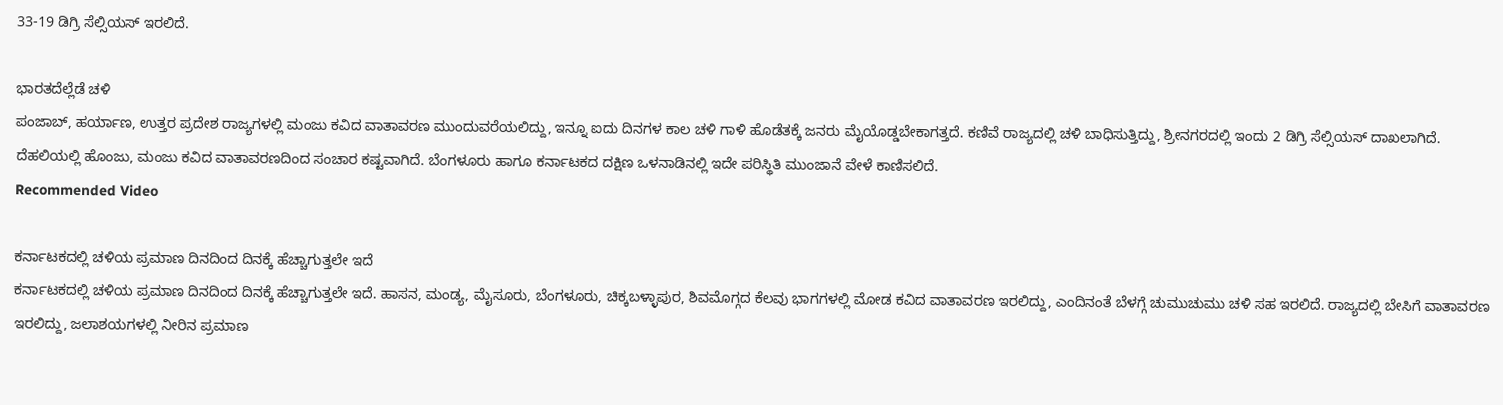33-19 ಡಿಗ್ರಿ ಸೆಲ್ಸಿಯಸ್ ಇರಲಿದೆ.

ಭಾರತದೆಲ್ಲೆಡೆ ಚಳಿ
ಪಂಜಾಬ್, ಹರ್ಯಾಣ, ಉತ್ತರ ಪ್ರದೇಶ ರಾಜ್ಯಗಳಲ್ಲಿ ಮಂಜು ಕವಿದ ವಾತಾವರಣ ಮುಂದುವರೆಯಲಿದ್ದು, ಇನ್ನೂ ಐದು ದಿನಗಳ ಕಾಲ ಚಳಿ ಗಾಳಿ ಹೊಡೆತಕ್ಕೆ ಜನರು ಮೈಯೊಡ್ಡಬೇಕಾಗತ್ತದೆ. ಕಣಿವೆ ರಾಜ್ಯದಲ್ಲಿ ಚಳಿ ಬಾಧಿಸುತ್ತಿದ್ದು, ಶ್ರೀನಗರದಲ್ಲಿ ಇಂದು 2 ಡಿಗ್ರಿ ಸೆಲ್ಸಿಯಸ್ ದಾಖಲಾಗಿದೆ. ದೆಹಲಿಯಲ್ಲಿ ಹೊಂಜು, ಮಂಜು ಕವಿದ ವಾತಾವರಣದಿಂದ ಸಂಚಾರ ಕಷ್ಟವಾಗಿದೆ. ಬೆಂಗಳೂರು ಹಾಗೂ ಕರ್ನಾಟಕದ ದಕ್ಷಿಣ ಒಳನಾಡಿನಲ್ಲಿ ಇದೇ ಪರಿಸ್ಥಿತಿ ಮುಂಜಾನೆ ವೇಳೆ ಕಾಣಿಸಲಿದೆ.
Recommended Video

ಕರ್ನಾಟಕದಲ್ಲಿ ಚಳಿಯ ಪ್ರಮಾಣ ದಿನದಿಂದ ದಿನಕ್ಕೆ ಹೆಚ್ಚಾಗುತ್ತಲೇ ಇದೆ
ಕರ್ನಾಟಕದಲ್ಲಿ ಚಳಿಯ ಪ್ರಮಾಣ ದಿನದಿಂದ ದಿನಕ್ಕೆ ಹೆಚ್ಚಾಗುತ್ತಲೇ ಇದೆ. ಹಾಸನ, ಮಂಡ್ಯ, ಮೈಸೂರು, ಬೆಂಗಳೂರು, ಚಿಕ್ಕಬಳ್ಳಾಪುರ, ಶಿವಮೊಗ್ಗದ ಕೆಲವು ಭಾಗಗಳಲ್ಲಿ ಮೋಡ ಕವಿದ ವಾತಾವರಣ ಇರಲಿದ್ದು, ಎಂದಿನಂತೆ ಬೆಳಗ್ಗೆ ಚುಮುಚುಮು ಚಳಿ ಸಹ ಇರಲಿದೆ. ರಾಜ್ಯದಲ್ಲಿ ಬೇಸಿಗೆ ವಾತಾವರಣ ಇರಲಿದ್ದು, ಜಲಾಶಯಗಳಲ್ಲಿ ನೀರಿನ ಪ್ರಮಾಣ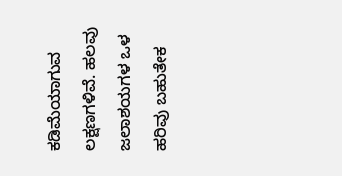ಕಡಿಮೆಯಾಗುವ ಲಕ್ಷಣಗಳಿವೆ. ಹಲವು ಜಲಾಶಯಗಳ ಒಳ ಹರಿವು ಬಹುತೇಕ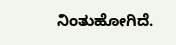ನಿಂತುಹೋಗಿದೆ.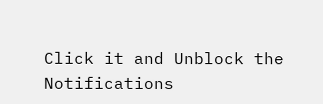Click it and Unblock the Notifications